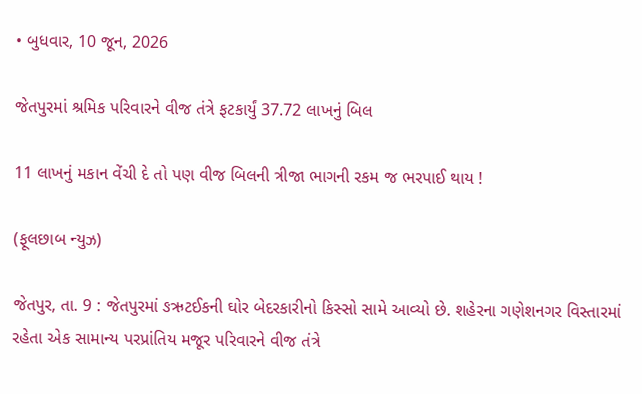• બુધવાર, 10 જૂન, 2026

જેતપુરમાં શ્રમિક પરિવારને વીજ તંત્રે ફટકાર્યું 37.72 લાખનું બિલ

11 લાખનું મકાન વેંચી દે તો પણ વીજ બિલની ત્રીજા ભાગની રકમ જ ભરપાઈ થાય !

(ફૂલછાબ ન્યુઝ)

જેતપુર, તા. 9 : જેતપુરમાં ઙઋટઈકની ઘોર બેદરકારીનો કિસ્સો સામે આવ્યો છે. શહેરના ગણેશનગર વિસ્તારમાં રહેતા એક સામાન્ય પરપ્રાંતિય મજૂર પરિવારને વીજ તંત્રે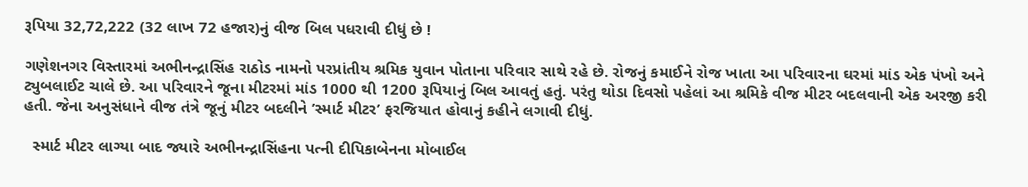રૂપિયા 32,72,222 (32 લાખ 72 હજાર)નું વીજ બિલ પધરાવી દીધું છે !

ગણેશનગર વિસ્તારમાં અભીનન્દ્રાસિંહ રાઠોડ નામનો પરપ્રાંતીય શ્રમિક યુવાન પોતાના પરિવાર સાથે રહે છે. રોજનું કમાઈને રોજ ખાતા આ પરિવારના ઘરમાં માંડ એક પંખો અને ટ્યુબલાઈટ ચાલે છે. આ પરિવારને જૂના મીટરમાં માંડ 1000 થી 1200 રૂપિયાનું બિલ આવતું હતું. પરંતુ થોડા દિવસો પહેલાં આ શ્રમિકે વીજ મીટર બદલવાની એક અરજી કરી હતી. જેના અનુસંધાને વીજ તંત્રે જૂનું મીટર બદલીને ’સ્માર્ટ મીટર’ ફરજિયાત હોવાનું કહીને લગાવી દીધું.

  સ્માર્ટ મીટર લાગ્યા બાદ જ્યારે અભીનન્દ્રાસિંહના પત્ની દીપિકાબેનના મોબાઈલ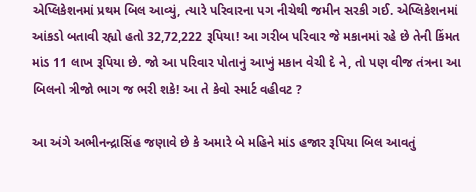એપ્લિકેશનમાં પ્રથમ બિલ આવ્યું, ત્યારે પરિવારના પગ નીચેથી જમીન સરકી ગઈ. એપ્લિકેશનમાં આંકડો બતાવી રહ્યો હતો 32,72,222 રૂપિયા! આ ગરીબ પરિવાર જે મકાનમાં રહે છે તેની કિંમત માંડ 11 લાખ રૂપિયા છે. જો આ પરિવાર પોતાનું આખું મકાન વેચી દે ને, તો પણ વીજ તંત્રના આ બિલનો ત્રીજો ભાગ જ ભરી શકે! આ તે કેવો સ્માર્ટ વહીવટ ?

આ અંગે અભીનન્દ્રાસિંહ જણાવે છે કે અમારે બે મહિને માંડ હજાર રૂપિયા બિલ આવતું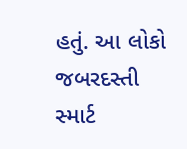હતું. આ લોકો જબરદસ્તી સ્માર્ટ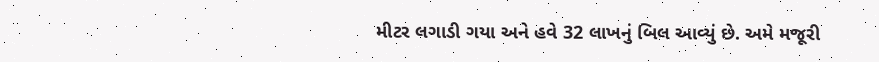મીટર લગાડી ગયા અને હવે 32 લાખનું બિલ આવ્યું છે. અમે મજૂરી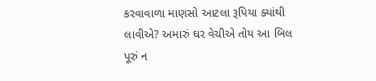કરવાવાળા માણસો આટલા રૂપિયા ક્યાંથી લાવીએ? અમારું ઘર વેચીએ તોય આ બિલ પૂરું ન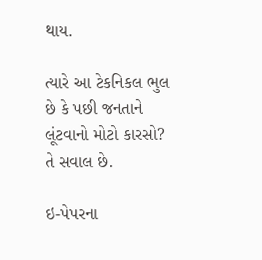થાય.

ત્યારે આ ટેકનિકલ ભુલ છે કે પછી જનતાને લૂંટવાનો મોટો કારસો? તે સવાલ છે.

ઇ-પેપરના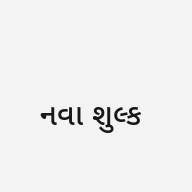નવા શુલ્ક